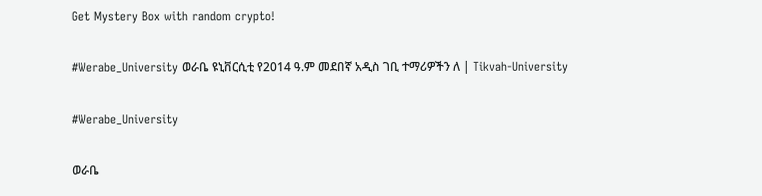Get Mystery Box with random crypto!

#Werabe_University ወራቤ ዩኒቨርሲቲ የ2014 ዓ.ም መደበኛ አዲስ ገቢ ተማሪዎችን ለ | Tikvah-University

#Werabe_University

ወራቤ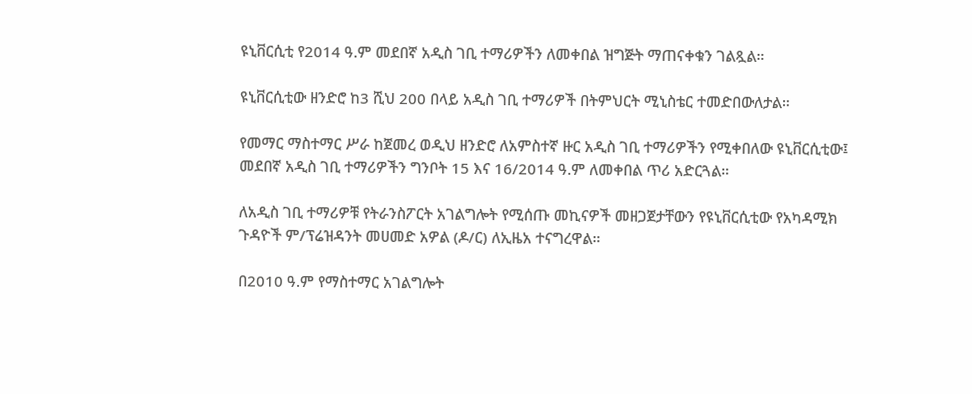ዩኒቨርሲቲ የ2014 ዓ.ም መደበኛ አዲስ ገቢ ተማሪዎችን ለመቀበል ዝግጅት ማጠናቀቁን ገልጿል።

ዩኒቨርሲቲው ዘንድሮ ከ3 ሺህ 200 በላይ አዲስ ገቢ ተማሪዎች በትምህርት ሚኒስቴር ተመድበውለታል።

የመማር ማስተማር ሥራ ከጀመረ ወዲህ ዘንድሮ ለአምስተኛ ዙር አዲስ ገቢ ተማሪዎችን የሚቀበለው ዩኒቨርሲቲው፤ መደበኛ አዲስ ገቢ ተማሪዎችን ግንቦት 15 እና 16/2014 ዓ.ም ለመቀበል ጥሪ አድርጓል።

ለአዲስ ገቢ ተማሪዎቹ የትራንስፖርት አገልግሎት የሚሰጡ መኪናዎች መዘጋጀታቸውን የዩኒቨርሲቲው የአካዳሚክ ጉዳዮች ም/ፕሬዝዳንት መሀመድ አዎል (ዶ/ር) ለኢዜአ ተናግረዋል።

በ2010 ዓ.ም የማስተማር አገልግሎት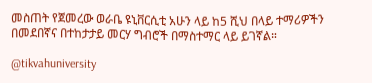መስጠት የጀመረው ወራቤ ዩኒቨርሲቲ አሁን ላይ ከ5 ሺህ በላይ ተማሪዎችን በመደበኛና በተከታታይ መርሃ ግብሮች በማስተማር ላይ ይገኛል።

@tikvahuniversity